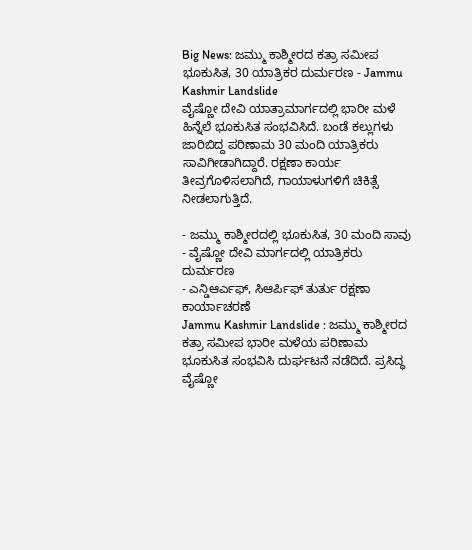Big News: ಜಮ್ಮು ಕಾಶ್ಮೀರದ ಕತ್ರಾ ಸಮೀಪ ಭೂಕುಸಿತ, 30 ಯಾತ್ರಿಕರ ದುರ್ಮರಣ - Jammu Kashmir Landslide
ವೈಷ್ಣೋ ದೇವಿ ಯಾತ್ರಾಮಾರ್ಗದಲ್ಲಿ ಭಾರೀ ಮಳೆ ಹಿನ್ನೆಲೆ ಭೂಕುಸಿತ ಸಂಭವಿಸಿದೆ. ಬಂಡೆ ಕಲ್ಲುಗಳು ಜಾರಿಬಿದ್ದ ಪರಿಣಾಮ 30 ಮಂದಿ ಯಾತ್ರಿಕರು ಸಾವಿಗೀಡಾಗಿದ್ದಾರೆ. ರಕ್ಷಣಾ ಕಾರ್ಯ ತೀವ್ರಗೊಳಿಸಲಾಗಿದೆ, ಗಾಯಾಳುಗಳಿಗೆ ಚಿಕಿತ್ಸೆ ನೀಡಲಾಗುತ್ತಿದೆ.

- ಜಮ್ಮು ಕಾಶ್ಮೀರದಲ್ಲಿ ಭೂಕುಸಿತ, 30 ಮಂದಿ ಸಾವು
- ವೈಷ್ಣೋ ದೇವಿ ಮಾರ್ಗದಲ್ಲಿ ಯಾತ್ರಿಕರು ದುರ್ಮರಣ
- ಎನ್ಡಿಆರ್ಎಫ್, ಸಿಆರ್ಪಿಫ್ ತುರ್ತು ರಕ್ಷಣಾ ಕಾರ್ಯಾಚರಣೆ
Jammu Kashmir Landslide : ಜಮ್ಮು ಕಾಶ್ಮೀರದ ಕತ್ರಾ ಸಮೀಪ ಭಾರೀ ಮಳೆಯ ಪರಿಣಾಮ ಭೂಕುಸಿತ ಸಂಭವಿಸಿ ದುರ್ಘಟನೆ ನಡೆದಿದೆ. ಪ್ರಸಿದ್ಧ ವೈಷ್ಣೋ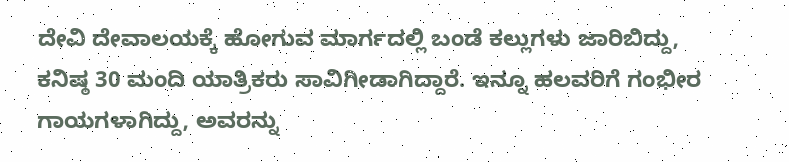ದೇವಿ ದೇವಾಲಯಕ್ಕೆ ಹೋಗುವ ಮಾರ್ಗದಲ್ಲಿ ಬಂಡೆ ಕಲ್ಲುಗಳು ಜಾರಿಬಿದ್ದು, ಕನಿಷ್ಠ 30 ಮಂದಿ ಯಾತ್ರಿಕರು ಸಾವಿಗೀಡಾಗಿದ್ದಾರೆ. ಇನ್ನೂ ಹಲವರಿಗೆ ಗಂಭೀರ ಗಾಯಗಳಾಗಿದ್ದು, ಅವರನ್ನು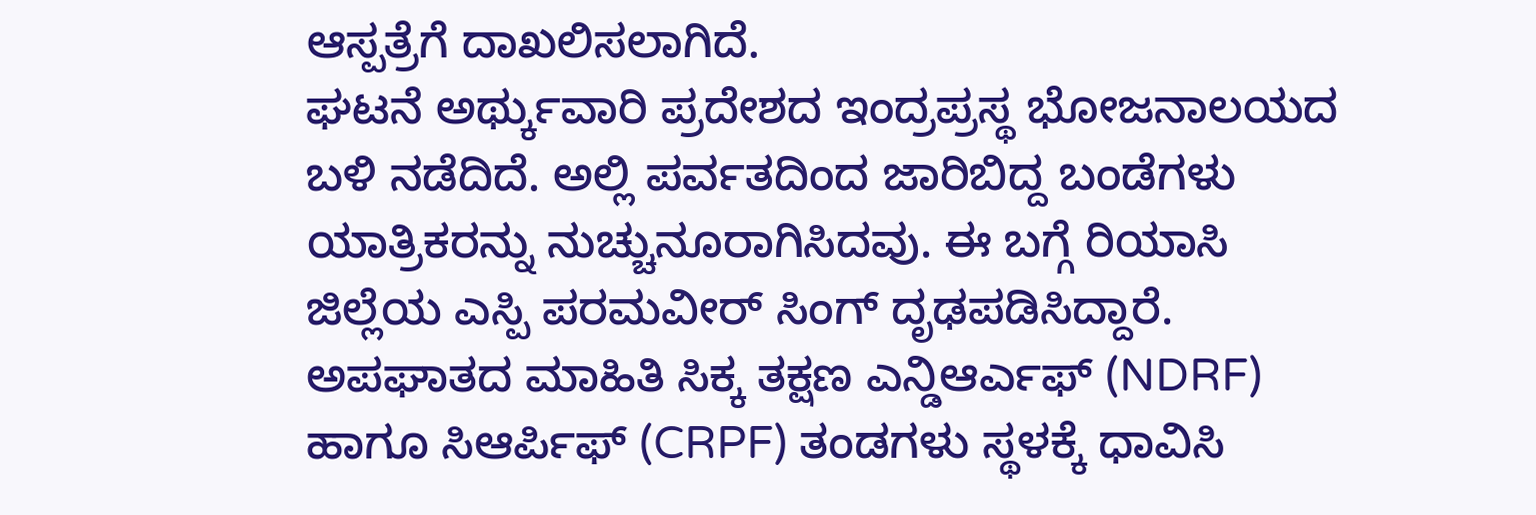ಆಸ್ಪತ್ರೆಗೆ ದಾಖಲಿಸಲಾಗಿದೆ.
ಘಟನೆ ಅರ್ಥ್ಕುವಾರಿ ಪ್ರದೇಶದ ಇಂದ್ರಪ್ರಸ್ಥ ಭೋಜನಾಲಯದ ಬಳಿ ನಡೆದಿದೆ. ಅಲ್ಲಿ ಪರ್ವತದಿಂದ ಜಾರಿಬಿದ್ದ ಬಂಡೆಗಳು ಯಾತ್ರಿಕರನ್ನು ನುಚ್ಚುನೂರಾಗಿಸಿದವು. ಈ ಬಗ್ಗೆ ರಿಯಾಸಿ ಜಿಲ್ಲೆಯ ಎಸ್ಪಿ ಪರಮವೀರ್ ಸಿಂಗ್ ದೃಢಪಡಿಸಿದ್ದಾರೆ.
ಅಪಘಾತದ ಮಾಹಿತಿ ಸಿಕ್ಕ ತಕ್ಷಣ ಎನ್ಡಿಆರ್ಎಫ್ (NDRF) ಹಾಗೂ ಸಿಆರ್ಪಿಫ್ (CRPF) ತಂಡಗಳು ಸ್ಥಳಕ್ಕೆ ಧಾವಿಸಿ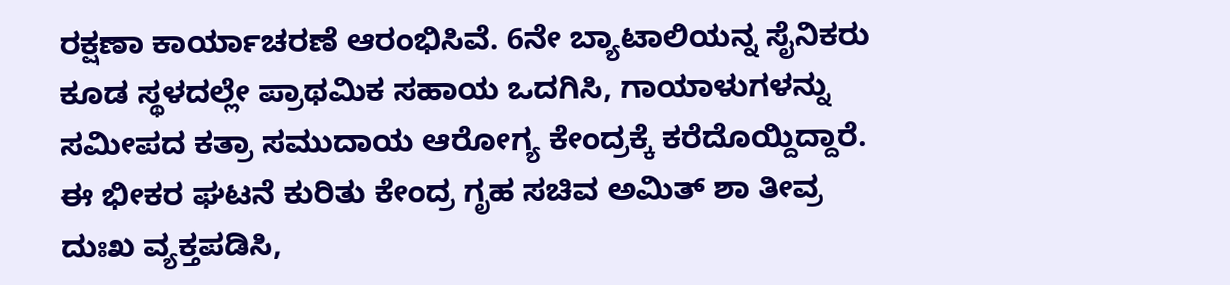ರಕ್ಷಣಾ ಕಾರ್ಯಾಚರಣೆ ಆರಂಭಿಸಿವೆ. 6ನೇ ಬ್ಯಾಟಾಲಿಯನ್ನ ಸೈನಿಕರು ಕೂಡ ಸ್ಥಳದಲ್ಲೇ ಪ್ರಾಥಮಿಕ ಸಹಾಯ ಒದಗಿಸಿ, ಗಾಯಾಳುಗಳನ್ನು ಸಮೀಪದ ಕತ್ರಾ ಸಮುದಾಯ ಆರೋಗ್ಯ ಕೇಂದ್ರಕ್ಕೆ ಕರೆದೊಯ್ದಿದ್ದಾರೆ.
ಈ ಭೀಕರ ಘಟನೆ ಕುರಿತು ಕೇಂದ್ರ ಗೃಹ ಸಚಿವ ಅಮಿತ್ ಶಾ ತೀವ್ರ ದುಃಖ ವ್ಯಕ್ತಪಡಿಸಿ,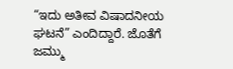“ಇದು ಅತೀವ ವಿಷಾದನೀಯ ಘಟನೆ” ಎಂದಿದ್ದಾರೆ. ಜೊತೆಗೆ ಜಮ್ಮು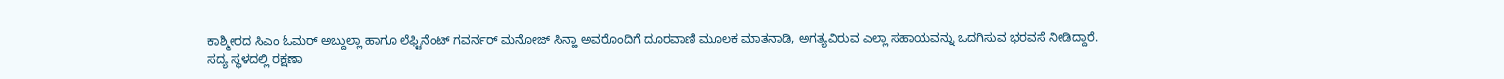ಕಾಶ್ಮೀರದ ಸಿಎಂ ಓಮರ್ ಅಬ್ದುಲ್ಲಾ ಹಾಗೂ ಲೆಫ್ಟಿನೆಂಟ್ ಗವರ್ನರ್ ಮನೋಜ್ ಸಿನ್ಹಾ ಅವರೊಂದಿಗೆ ದೂರವಾಣಿ ಮೂಲಕ ಮಾತನಾಡಿ, ಅಗತ್ಯವಿರುವ ಎಲ್ಲಾ ಸಹಾಯವನ್ನು ಒದಗಿಸುವ ಭರವಸೆ ನೀಡಿದ್ದಾರೆ.
ಸದ್ಯ ಸ್ಥಳದಲ್ಲಿ ರಕ್ಷಣಾ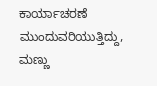ಕಾರ್ಯಾಚರಣೆ ಮುಂದುವರಿಯುತ್ತಿದ್ದು, ಮಣ್ಣು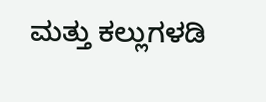ಮತ್ತು ಕಲ್ಲುಗಳಡಿ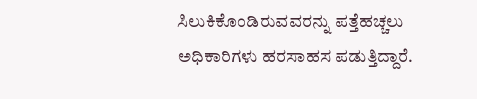ಸಿಲುಕಿಕೊಂಡಿರುವವರನ್ನು ಪತ್ತೆಹಚ್ಚಲು ಅಧಿಕಾರಿಗಳು ಹರಸಾಹಸ ಪಡುತ್ತಿದ್ದಾರೆ.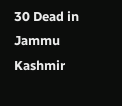30 Dead in Jammu Kashmir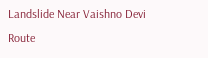Landslide Near Vaishno Devi Route